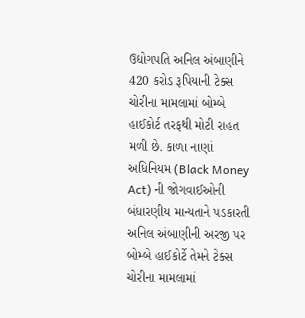ઉદ્યોગપતિ અનિલ અંબાણીને 420 કરોડ રૂપિયાની ટેક્સ ચોરીના મામલામાં બોમ્બે હાઈકોર્ટ તરફથી મોટી રાહત મળી છે. કાળા નાણાં અધિનિયમ (Black Money Act) ની જોગવાઈઓની બંધારણીય માન્યતાને પડકારતી અનિલ અંબાણીની અરજી પર બોમ્બે હાઈકોર્ટે તેમને ટેક્સ ચોરીના મામલામાં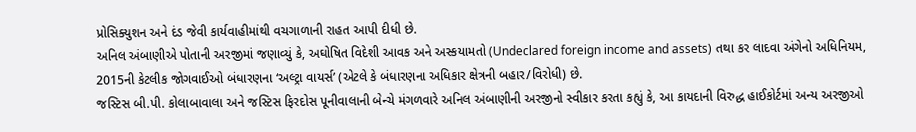પ્રોસિક્યુશન અને દંડ જેવી કાર્યવાહીમાંથી વચગાળાની રાહત આપી દીધી છે.
અનિલ અંબાણીએ પોતાની અરજીમાં જણાવ્યું કે, અઘોષિત વિદેશી આવક અને અસ્કયામતો (Undeclared foreign income and assets) તથા કર લાદવા અંગેનો અધિનિયમ, 2015ની કેટલીક જોગવાઈઓ બંધારણના ‘અલ્ટ્રા વાયર્સ’ (એટલે કે બંધારણના અધિકાર ક્ષેત્રની બહાર/વિરોધી) છે.
જસ્ટિસ બી.પી. કોલાબાવાલા અને જસ્ટિસ ફિરદોસ પૂનીવાલાની બેન્ચે મંગળવારે અનિલ અંબાણીની અરજીનો સ્વીકાર કરતા કહ્યું કે, આ કાયદાની વિરુદ્ધ હાઈકોર્ટમાં અન્ય અરજીઓ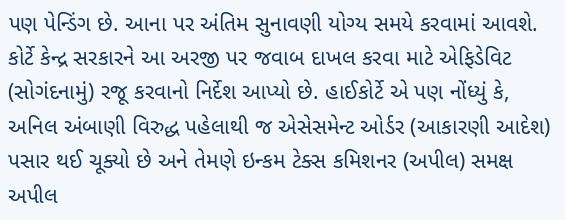પણ પેન્ડિંગ છે. આના પર અંતિમ સુનાવણી યોગ્ય સમયે કરવામાં આવશે.
કોર્ટે કેન્દ્ર સરકારને આ અરજી પર જવાબ દાખલ કરવા માટે એફિડેવિટ (સોગંદનામું) રજૂ કરવાનો નિર્દેશ આપ્યો છે. હાઈકોર્ટે એ પણ નોંધ્યું કે, અનિલ અંબાણી વિરુદ્ધ પહેલાથી જ એસેસમેન્ટ ઓર્ડર (આકારણી આદેશ) પસાર થઈ ચૂક્યો છે અને તેમણે ઇન્કમ ટેક્સ કમિશનર (અપીલ) સમક્ષ અપીલ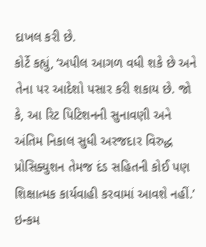દાખલ કરી છે.
કોર્ટે કહ્યું, ‘અપીલ આગળ વધી શકે છે અને તેના પર આદેશો પસાર કરી શકાય છે. જો કે, આ રિટ પિટિશનની સુનાવણી અને અંતિમ નિકાલ સુધી અરજદાર વિરુદ્ધ પ્રોસિક્યુશન તેમજ દંડ સહિતની કોઈ પણ શિક્ષાત્મક કાર્યવાહી કરવામાં આવશે નહીં.’
ઇન્કમ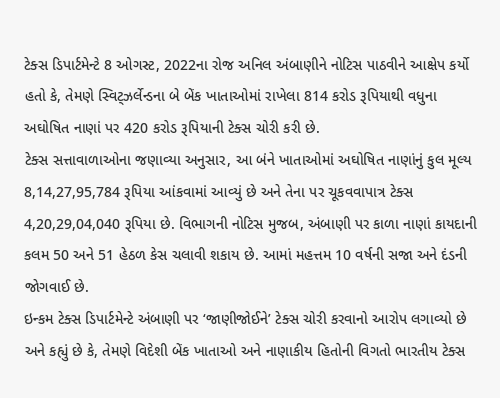ટેક્સ ડિપાર્ટમેન્ટે 8 ઓગસ્ટ, 2022ના રોજ અનિલ અંબાણીને નોટિસ પાઠવીને આક્ષેપ કર્યો હતો કે, તેમણે સ્વિટ્ઝર્લેન્ડના બે બેંક ખાતાઓમાં રાખેલા 814 કરોડ રૂપિયાથી વધુના અઘોષિત નાણાં પર 420 કરોડ રૂપિયાની ટેક્સ ચોરી કરી છે.
ટેક્સ સત્તાવાળાઓના જણાવ્યા અનુસાર, આ બંને ખાતાઓમાં અઘોષિત નાણાંનું કુલ મૂલ્ય 8,14,27,95,784 રૂપિયા આંકવામાં આવ્યું છે અને તેના પર ચૂકવવાપાત્ર ટેક્સ 4,20,29,04,040 રૂપિયા છે. વિભાગની નોટિસ મુજબ, અંબાણી પર કાળા નાણાં કાયદાની કલમ 50 અને 51 હેઠળ કેસ ચલાવી શકાય છે. આમાં મહત્તમ 10 વર્ષની સજા અને દંડની જોગવાઈ છે.
ઇન્કમ ટેક્સ ડિપાર્ટમેન્ટે અંબાણી પર ‘જાણીજોઈને’ ટેક્સ ચોરી કરવાનો આરોપ લગાવ્યો છે અને કહ્યું છે કે, તેમણે વિદેશી બેંક ખાતાઓ અને નાણાકીય હિતોની વિગતો ભારતીય ટેક્સ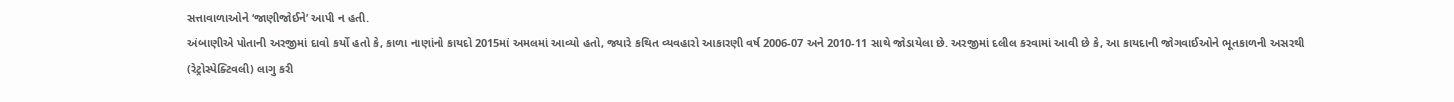સત્તાવાળાઓને ‘જાણીજોઈને’ આપી ન હતી.
અંબાણીએ પોતાની અરજીમાં દાવો કર્યો હતો કે, કાળા નાણાંનો કાયદો 2015માં અમલમાં આવ્યો હતો, જ્યારે કથિત વ્યવહારો આકારણી વર્ષ 2006-07 અને 2010-11 સાથે જોડાયેલા છે. અરજીમાં દલીલ કરવામાં આવી છે કે, આ કાયદાની જોગવાઈઓને ભૂતકાળની અસરથી (રેટ્રોસ્પેક્ટિવલી) લાગુ કરી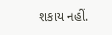શકાય નહીં.